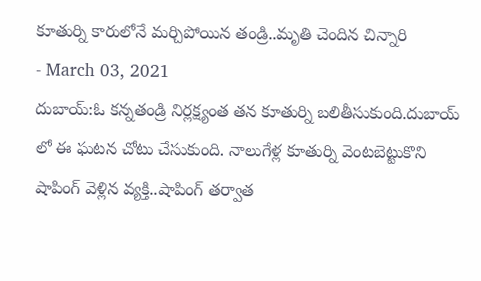కూతుర్ని కారులోనే మర్చిపోయిన తండ్రి..మృతి చెందిన చిన్నారి
- March 03, 2021
దుబాయ్:ఓ కన్నతండ్రి నిర్లక్ష్యంత తన కూతుర్ని బలితీసుకుంది.దుబాయ్ లో ఈ ఘటన చోటు చేసుకుంది. నాలుగేళ్ల కూతుర్ని వెంటబెట్టుకొని షాపింగ్ వెళ్లిన వ్యక్తి..షాపింగ్ తర్వాత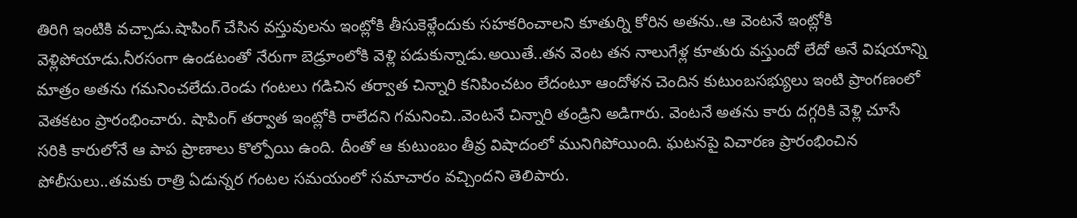తిరిగి ఇంటికి వచ్చాడు.షాపింగ్ చేసిన వస్తువులను ఇంట్లోకి తీసుకెళ్లేందుకు సహకరించాలని కూతుర్ని కోరిన అతను..ఆ వెంటనే ఇంట్లోకి వెళ్లిపోయాడు.నీరసంగా ఉండటంతో నేరుగా బెడ్రూంలోకి వెళ్లి పడుకున్నాడు.అయితే..తన వెంట తన నాలుగేళ్ల కూతురు వస్తుందో లేదో అనే విషయాన్ని మాత్రం అతను గమనించలేదు.రెండు గంటలు గడిచిన తర్వాత చిన్నారి కనిపించటం లేదంటూ ఆందోళన చెందిన కుటుంబసభ్యులు ఇంటి ప్రాంగణంలో వెతకటం ప్రారంభించారు. షాపింగ్ తర్వాత ఇంట్లోకి రాలేదని గమనించి..వెంటనే చిన్నారి తండ్రిని అడిగారు. వెంటనే అతను కారు దగ్గరికి వెళ్లి చూసే సరికి కారులోనే ఆ పాప ప్రాణాలు కొల్పోయి ఉంది. దీంతో ఆ కుటుంబం తీవ్ర విషాదంలో మునిగిపోయింది. ఘటనపై విచారణ ప్రారంభించిన పోలీసులు..తమకు రాత్రి ఏడున్నర గంటల సమయంలో సమాచారం వచ్చిందని తెలిపారు.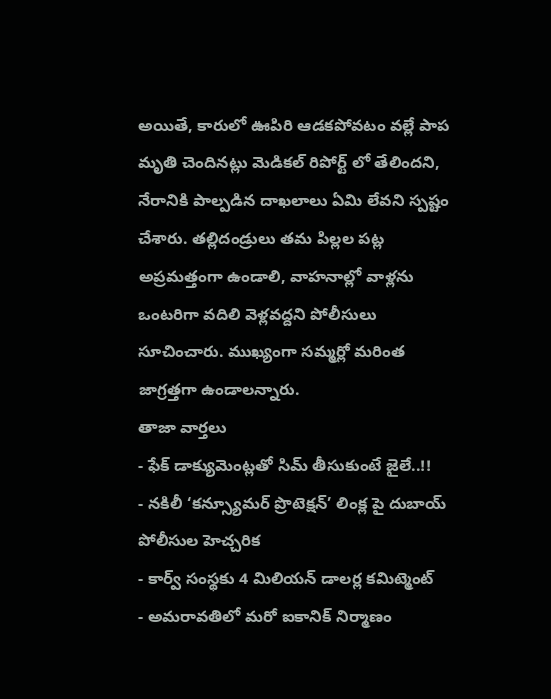అయితే, కారులో ఊపిరి ఆడకపోవటం వల్లే పాప మృతి చెందినట్లు మెడికల్ రిపోర్ట్ లో తేలిందని, నేరానికి పాల్పడిన దాఖలాలు ఏమి లేవని స్పష్టం చేశారు. తల్లిదండ్రులు తమ పిల్లల పట్ల అప్రమత్తంగా ఉండాలి, వాహనాల్లో వాళ్లను ఒంటరిగా వదిలి వెళ్లవద్దని పోలీసులు సూచించారు. ముఖ్యంగా సమ్మర్లో మరింత జాగ్రత్తగా ఉండాలన్నారు.
తాజా వార్తలు
- ఫేక్ డాక్యుమెంట్లతో సిమ్ తీసుకుంటే జైలే..!!
- నకిలీ ‘కన్స్యూమర్ ప్రొటెక్షన్’ లింక్ల పై దుబాయ్ పోలీసుల హెచ్చరిక
- కార్వ్ సంస్థకు 4 మిలియన్ డాలర్ల కమిట్మెంట్
- అమరావతిలో మరో ఐకానిక్ నిర్మాణం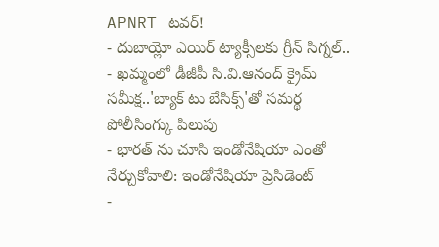APNRT టవర్!
- దుబాయ్లో ఎయిర్ ట్యాక్సీలకు గ్రీన్ సిగ్నల్..
- ఖమ్మంలో డీజీపీ సి.వి.ఆనంద్ క్రైమ్ సమీక్ష..'బ్యాక్ టు బేసిక్స్'తో సమర్థ పోలీసింగ్కు పిలుపు
- భారత్ ను చూసి ఇండోనేషియా ఎంతో నేర్చుకోవాలి: ఇండోనేషియా ప్రెసిడెంట్
-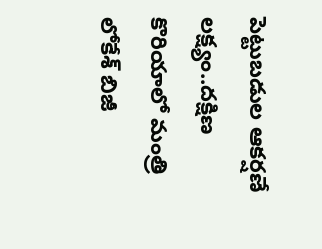పెట్టుబడుల ఆకర్షణే లక్ష్యం..దక్షిణ కొరియాలో మంత్రి లోకేశ్ బిజీ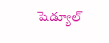షెడ్యూల్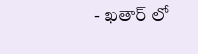- ఖతార్ లో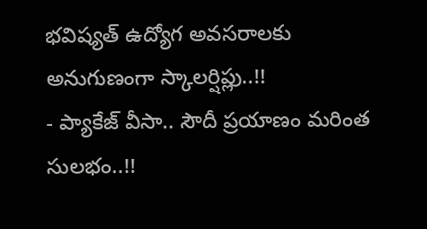భవిష్యత్ ఉద్యోగ అవసరాలకు అనుగుణంగా స్కాలర్షిప్లు..!!
- ప్యాకేజ్ వీసా.. సౌదీ ప్రయాణం మరింత సులభం..!!